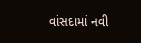વાંસદામાં નવી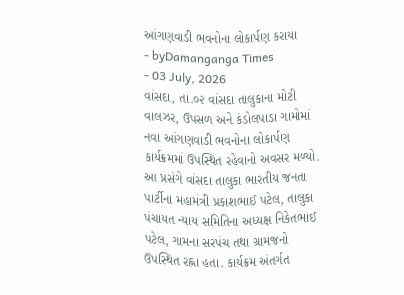આંગણવાડી ભવનોના લોકાર્પણ કરાયા
- byDamanganga Times
- 03 July, 2026
વાંસદા, તા.૦૨ વાંસદા તાલુકાના મોટી વાલઝર, ઉપસળ અને કંડોલપાડા ગામોમાં નવા આંગણવાડી ભવનોના લોકાર્પણ કાર્યક્રમમાં ઉપસ્થિત રહેવાનો અવસર મળ્યો.
આ પ્રસંગે વાંસદા તાલુકા ભારતીય જનતા પાર્ટીના મહામંત્રી પ્રકાશભાઈ પટેલ, તાલુકા પંચાયત ન્યાય સમિતિના અધ્યક્ષ નિકેતભાઈ પટેલ, ગામના સરપંચ તથા ગ્રામજનો ઉપસ્થિત રહ્ના હતા. કાર્યક્રમ અંતર્ગત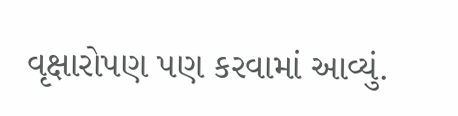વૃક્ષારોપણ પણ કરવામાં આવ્યું.